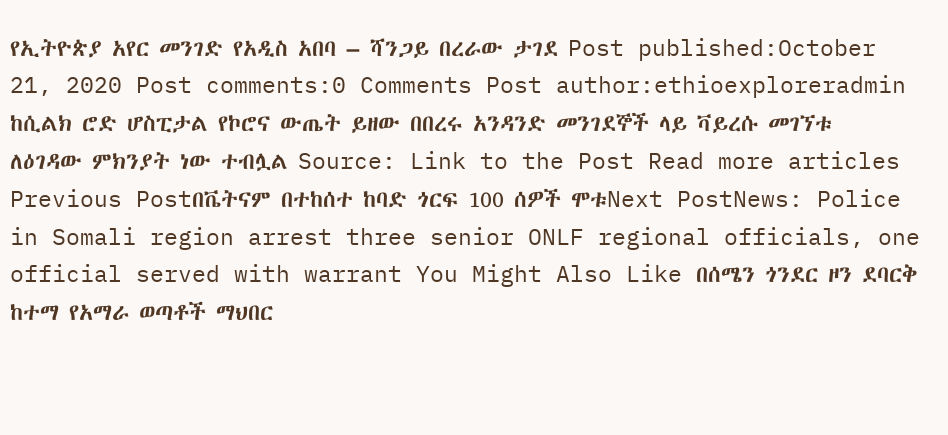የኢትዮጵያ አየር መንገድ የአዲስ አበባ – ሻንጋይ በረራው ታገደ Post published:October 21, 2020 Post comments:0 Comments Post author:ethioexploreradmin ከሲልክ ሮድ ሆስፒታል የኮሮና ውጤት ይዘው በበረሩ አንዳንድ መንገደኞች ላይ ቫይረሱ መገኘቱ ለዕገዳው ምክንያት ነው ተብሏል Source: Link to the Post Read more articles Previous Postበቬትናም በተከሰተ ከባድ ጎርፍ 100 ሰዎች ሞቱNext PostNews: Police in Somali region arrest three senior ONLF regional officials, one official served with warrant You Might Also Like በሰሜን ጎንደር ዞን ደባርቅ ከተማ የአማራ ወጣቶች ማህበር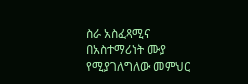ስራ አስፈጻሚና በአስተማሪነት ሙያ የሚያገለግለው መምህር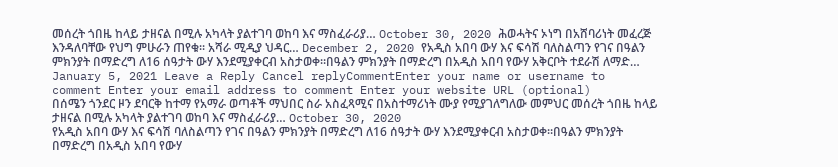መሰረት ጎበዜ ከላይ ታዘናል በሚሉ አካላት ያልተገባ ወከባ እና ማስፈራሪያ… October 30, 2020 ሕወሓትና ኦነግ በአሸባሪነት መፈረጅ እንዳለባቸው የህግ ምሁራን ጠየቁ፡፡ አሻራ ሚዲያ ህዳር… December 2, 2020 የአዲስ አበባ ውሃ እና ፍሳሽ ባለስልጣን የገና በዓልን ምክንያት በማድረግ ለ16 ሰዓታት ውሃ እንደሚያቀርብ አስታወቀ።በዓልን ምክንያት በማድረግ በአዲስ አበባ የውሃ አቅርቦት ተደራሽ ለማድ… January 5, 2021 Leave a Reply Cancel replyCommentEnter your name or username to comment Enter your email address to comment Enter your website URL (optional)
በሰሜን ጎንደር ዞን ደባርቅ ከተማ የአማራ ወጣቶች ማህበር ስራ አስፈጻሚና በአስተማሪነት ሙያ የሚያገለግለው መምህር መሰረት ጎበዜ ከላይ ታዘናል በሚሉ አካላት ያልተገባ ወከባ እና ማስፈራሪያ… October 30, 2020
የአዲስ አበባ ውሃ እና ፍሳሽ ባለስልጣን የገና በዓልን ምክንያት በማድረግ ለ16 ሰዓታት ውሃ እንደሚያቀርብ አስታወቀ።በዓልን ምክንያት በማድረግ በአዲስ አበባ የውሃ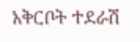አቅርቦት ተደራሽ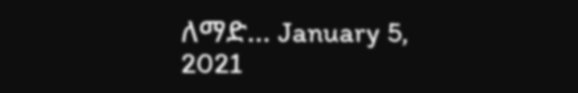ለማድ… January 5, 2021